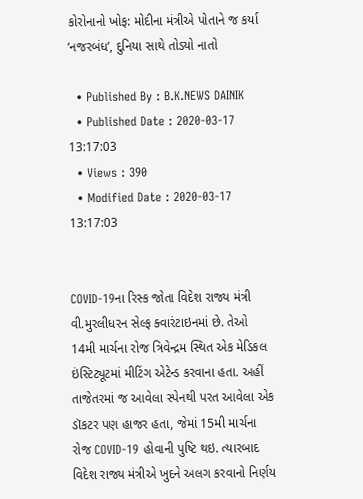કોરોનાનો ખોફ: મોદીના મંત્રીએ પોતાને જ કર્યા ‘નજરબંધ’, દુનિયા સાથે તોડ્યો નાતો

  • Published By : B.K.NEWS DAINIK
  • Published Date : 2020-03-17 13:17:03
  • Views : 390
  • Modified Date : 2020-03-17 13:17:03


COVID-19ના રિસ્ક જોતા વિદેશ રાજ્ય મંત્રી વી.મુરલીધરન સેલ્ફ ક્વારંટાઇનમાં છે. તેઓ 14મી માર્ચના રોજ ત્રિવેન્દ્રમ સ્થિત એક મેડિકલ ઇંસ્ટિટ્યૂટમાં મીટિંગ એટેન્ડ કરવાના હતા. અહીં તાજેતરમાં જ આવેલા સ્પેનથી પરત આવેલા એક ડૉકટર પણ હાજર હતા, જેમાં 15મી માર્ચના રોજ COVID-19 હોવાની પુષ્ટિ થઇ. ત્યારબાદ વિદેશ રાજ્ય મંત્રીએ ખુદને અલગ કરવાનો નિર્ણય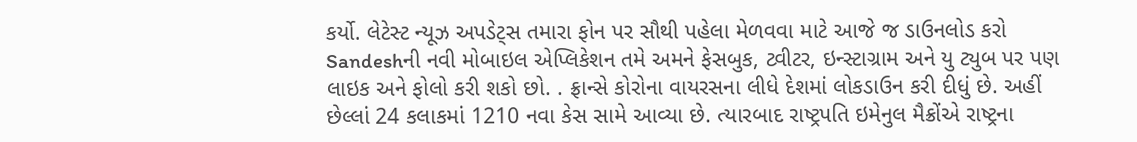કર્યો. લેટેસ્ટ ન્યૂઝ અપડેટ્સ તમારા ફોન પર સૌથી પહેલા મેળવવા માટે આજે જ ડાઉનલોડ કરો Sandeshની નવી મોબાઇલ એપ્લિકેશન તમે અમને ફેસબુક, ટ્વીટર, ઇન્સ્ટાગ્રામ અને યુ ટ્યુબ પર પણ લાઇક અને ફોલો કરી શકો છો. . ફ્રાન્સે કોરોના વાયરસના લીધે દેશમાં લોકડાઉન કરી દીધું છે. અહીં છેલ્લાં 24 કલાકમાં 1210 નવા કેસ સામે આવ્યા છે. ત્યારબાદ રાષ્ટ્રપતિ ઇમેનુલ મૈક્રોંએ રાષ્ટ્રના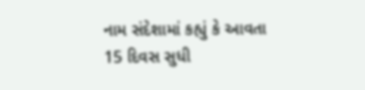નામ સંદેશામાં કહ્યું કે આવતા 15 દિવસ સુધી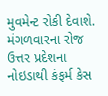મુવમેન્ટ રોકી દેવાશે. મંગળવારના રોજ ઉત્તર પ્રદેશના નોઇડાથી કંફર્મ કેસ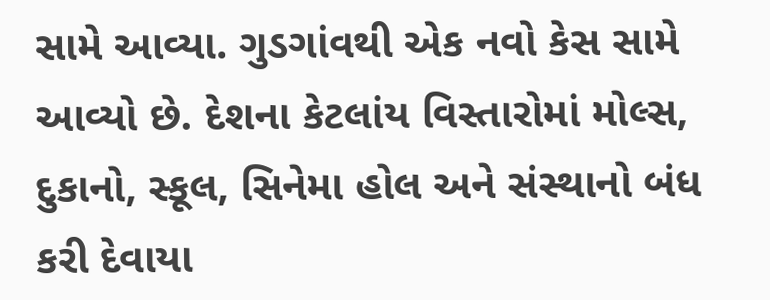સામે આવ્યા. ગુડગાંવથી એક નવો કેસ સામે આવ્યો છે. દેશના કેટલાંય વિસ્તારોમાં મોલ્સ, દુકાનો, સ્કૂલ, સિનેમા હોલ અને સંસ્થાનો બંધ કરી દેવાયા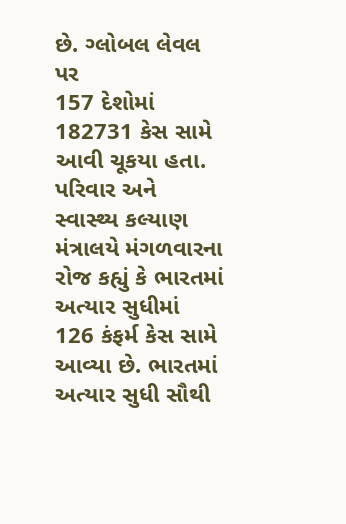છે. ગ્લોબલ લેવલ પર
157 દેશોમાં 182731 કેસ સામે આવી ચૂકયા હતા. પરિવાર અને સ્વાસ્થ્ય કલ્યાણ મંત્રાલયે મંગળવારના રોજ કહ્યું કે ભારતમાં અત્યાર સુધીમાં 126 કંફર્મ કેસ સામે આવ્યા છે. ભારતમાં અત્યાર સુધી સૌથી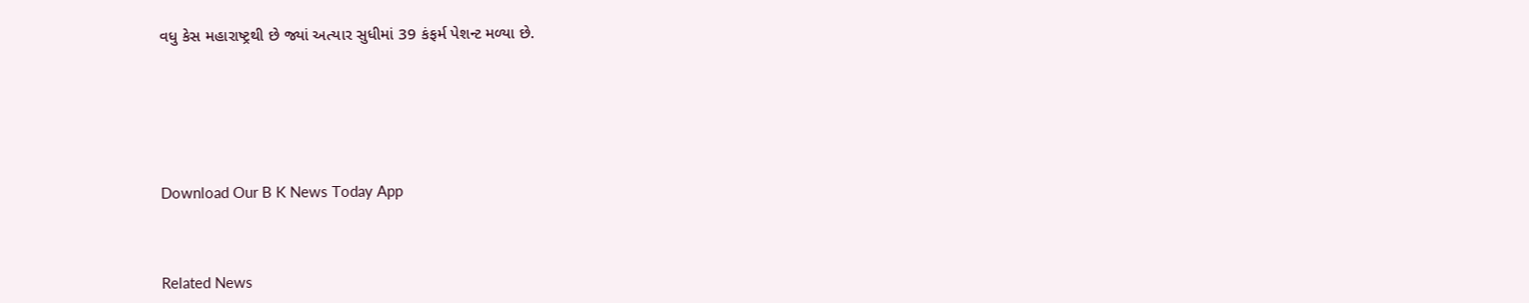વધુ કેસ મહારાષ્ટ્રથી છે જ્યાં અત્યાર સુધીમાં 39 કંફર્મ પેશન્ટ મળ્યા છે.






Download Our B K News Today App



Related News